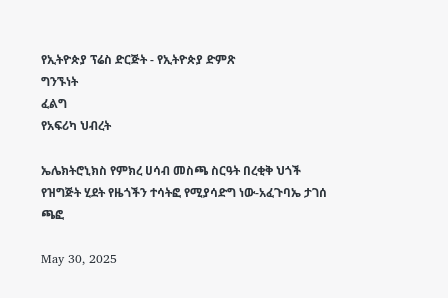የኢትዮጵያ ፕሬስ ድርጅት - የኢትዮጵያ ድምጽ
ግንኙነት
ፈልግ
የአፍሪካ ህብረት

ኤሌክትሮኒክስ የምክረ ሀሳብ መስጫ ስርዓት በረቂቅ ህጎች የዝግጅት ሂደት የዜጎችን ተሳትፎ የሚያሳድግ ነው-አፈጉባኤ ታገሰ ጫፎ

May 30, 2025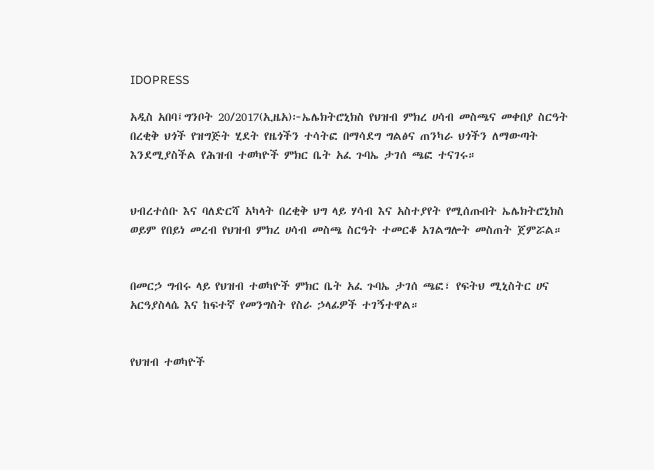IDOPRESS

አዲስ አበባ፤ግንቦት 20/2017(ኢዜአ)፦ኤሌክትሮኒክስ የህዝብ ምክረ ሀሳብ መስጫና መቀበያ ስርዓት በረቂቅ ህጎች የዝግጅት ሂደት የዜጎችን ተሳትፎ በማሳደግ ግልፅና ጠንካራ ህጎችን ለማውጣት እንደሚያስችል የሕዝብ ተወካዮች ምክር ቤት አፈ ጉባኤ ታገሰ ጫፎ ተናገሩ።


ህብረተሰቡ እና ባለድርሻ አካላት በረቂቅ ህግ ላይ ሃሳብ እና አስተያየት የሚሰጡበት ኤሌክትሮኒክስ ወይም የበይነ መረብ የህዝብ ምክረ ሀሳብ መስጫ ስርዓት ተመርቆ አገልግሎት መስጠት ጀምሯል።


በመርኃ ግብሩ ላይ የህዝብ ተወካዮች ምክር ቤት አፈ ጉባኤ ታገሰ ጫፎ፣ የፍትህ ሚኒስትር ሀና አርዓያስላሴ እና ከፍተኛ የመንግስት የስራ ኃላፊዎች ተገኝተዋል።


የህዝብ ተወካዮች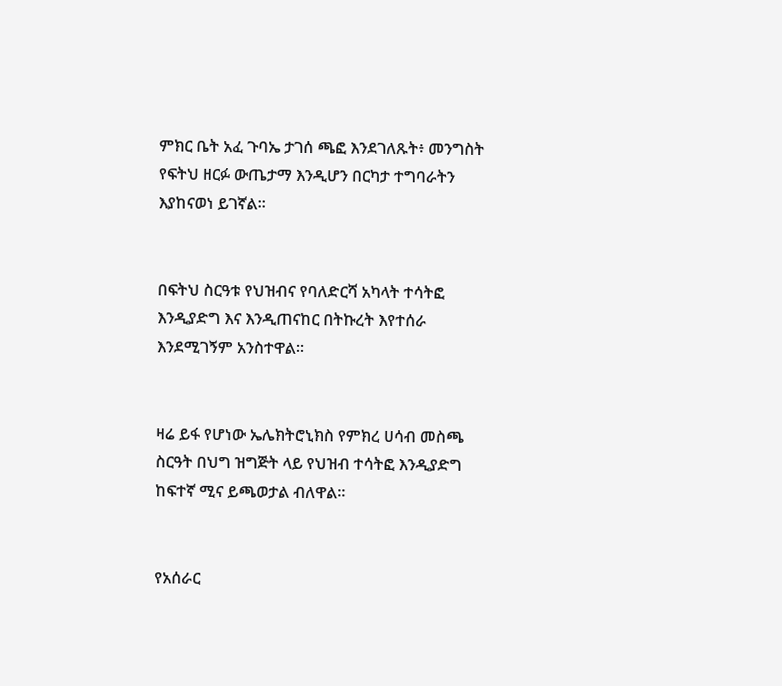ምክር ቤት አፈ ጉባኤ ታገሰ ጫፎ እንደገለጹት፥ መንግስት የፍትህ ዘርፉ ውጤታማ እንዲሆን በርካታ ተግባራትን እያከናወነ ይገኛል።


በፍትህ ስርዓቱ የህዝብና የባለድርሻ አካላት ተሳትፎ እንዲያድግ እና እንዲጠናከር በትኩረት እየተሰራ እንደሚገኝም አንስተዋል።


ዛሬ ይፋ የሆነው ኤሌክትሮኒክስ የምክረ ሀሳብ መስጫ ስርዓት በህግ ዝግጅት ላይ የህዝብ ተሳትፎ እንዲያድግ ከፍተኛ ሚና ይጫወታል ብለዋል።


የአሰራር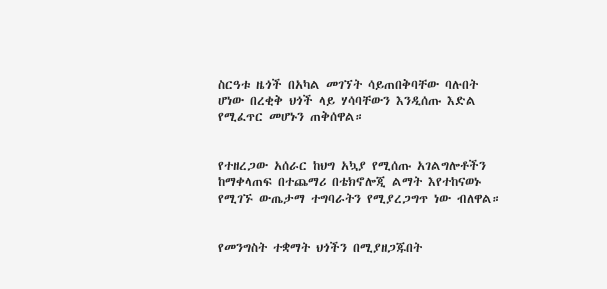ስርዓቱ ዜጎች በአካል መገኘት ሳይጠበቅባቸው ባሉበት ሆነው በረቂቅ ህጎች ላይ ሃሳባቸውን እንዲሰጡ እድል የሚፈጥር መሆኑን ጠቅሰዋል።


የተዘረጋው አሰራር ከህግ አኳያ የሚሰጡ አገልግሎቶችን ከማቀላጠፍ በተጨማሪ በቴክኖሎጂ ልማት እየተከናወኑ የሚገኙ ውጤታማ ተግባራትን የሚያረጋግጥ ነው ብለዋል።


የመንግስት ተቋማት ህጎችን በሚያዘጋጁበት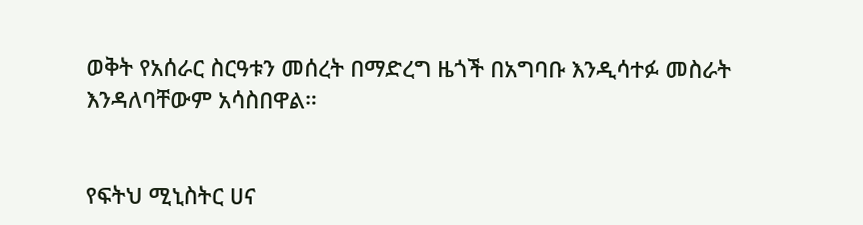ወቅት የአሰራር ስርዓቱን መሰረት በማድረግ ዜጎች በአግባቡ እንዲሳተፉ መስራት እንዳለባቸውም አሳስበዋል።


የፍትህ ሚኒስትር ሀና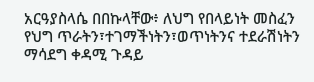አርዓያስላሴ በበኩላቸው፥ ለህግ የበላይነት መስፈን የህግ ጥራትን፣ተገማችነትን፣ወጥነትንና ተደራሽነትን ማሳደግ ቀዳሚ ጉዳይ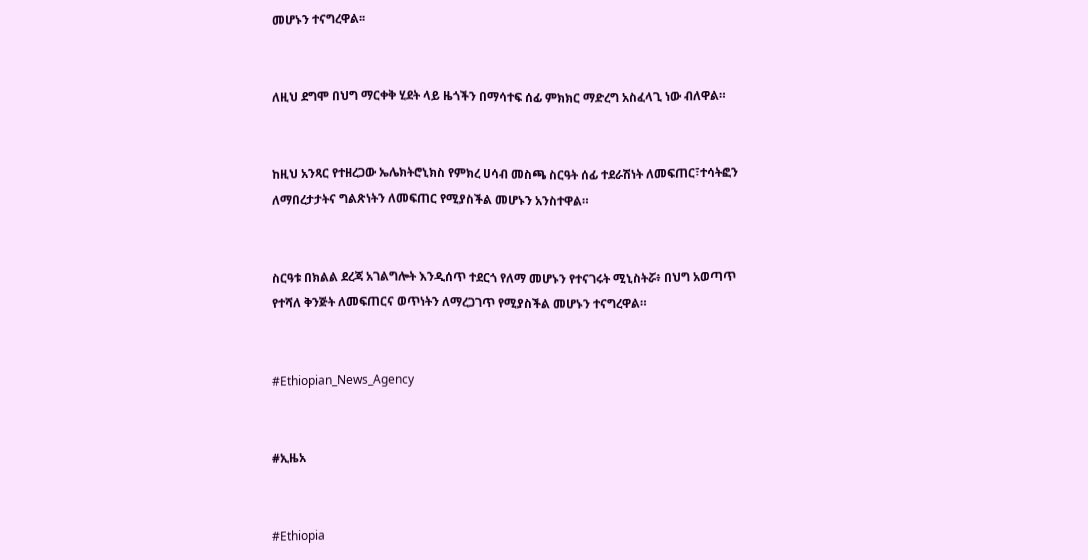መሆኑን ተናግረዋል፡፡


ለዚህ ደግሞ በህግ ማርቀቅ ሂደት ላይ ዜጎችን በማሳተፍ ሰፊ ምክክር ማድረግ አስፈላጊ ነው ብለዋል።


ከዚህ አንጻር የተዘረጋው ኤሌክትሮኒክስ የምክረ ሀሳብ መስጫ ስርዓት ሰፊ ተደራሽነት ለመፍጠር፣ተሳትፎን ለማበረታታትና ግልጽነትን ለመፍጠር የሚያስችል መሆኑን አንስተዋል።


ስርዓቱ በክልል ደረጃ አገልግሎት እንዲሰጥ ተደርጎ የለማ መሆኑን የተናገሩት ሚኒስትሯ፥ በህግ አወጣጥ የተሻለ ቅንጅት ለመፍጠርና ወጥነትን ለማረጋገጥ የሚያስችል መሆኑን ተናግረዋል።


#Ethiopian_News_Agency


#ኢዜአ


#Ethiopia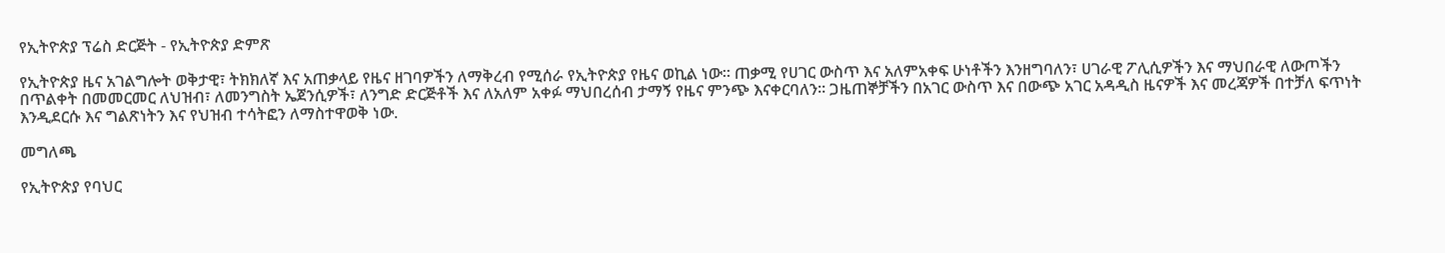የኢትዮጵያ ፕሬስ ድርጅት - የኢትዮጵያ ድምጽ

የኢትዮጵያ ዜና አገልግሎት ወቅታዊ፣ ትክክለኛ እና አጠቃላይ የዜና ዘገባዎችን ለማቅረብ የሚሰራ የኢትዮጵያ የዜና ወኪል ነው። ጠቃሚ የሀገር ውስጥ እና አለምአቀፍ ሁነቶችን እንዘግባለን፣ ሀገራዊ ፖሊሲዎችን እና ማህበራዊ ለውጦችን በጥልቀት በመመርመር ለህዝብ፣ ለመንግስት ኤጀንሲዎች፣ ለንግድ ድርጅቶች እና ለአለም አቀፉ ማህበረሰብ ታማኝ የዜና ምንጭ እናቀርባለን። ጋዜጠኞቻችን በአገር ውስጥ እና በውጭ አገር አዳዲስ ዜናዎች እና መረጃዎች በተቻለ ፍጥነት እንዲደርሱ እና ግልጽነትን እና የህዝብ ተሳትፎን ለማስተዋወቅ ነው.

መግለጫ

የኢትዮጵያ የባህር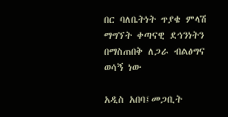በር ባለቤትነት ጥያቄ ምላሽ ማግኘት ቀጣናዊ ደኅንነትን በማስጠበቅ ለጋራ ብልፅግና ወሳኝ ነው

አዲስ አበባ፤መጋቢት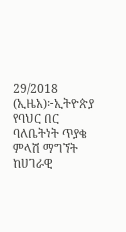29/2018 (ኢዜአ)፦ኢትዮጵያ የባህር በር ባለቤትነት ጥያቄ ምላሽ ማግኘት ከሀገራዊ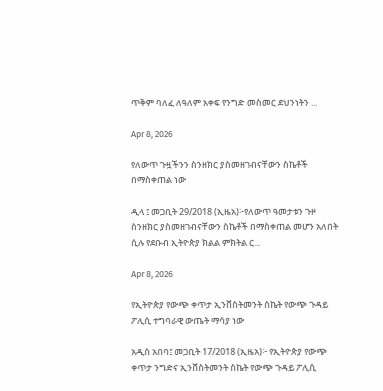ጥቅም ባለፈ ለዓለም አቀፍ የንግድ መስመር ደህንነትን ...

Apr 8, 2026

የለውጥ ጉዟችንን ስንዘክር ያስመዘገብናቸውን ስኬቶች በማስቀጠል ነው

ዲላ ፤ መጋቢት 29/2018 (ኢዜአ)፦የለውጥ ዓመታቱን ጉዞ ስንዘክር ያስመዘገብናቸውን ስኬቶች በማስቀጠል መሆን አለበት ሲሉ የደቡብ ኢትዮጵያ ክልል ምክትል ር...

Apr 8, 2026

የኢትዮጵያ የውጭ ቀጥታ ኢንቨስትመንት ስኬት የውጭ ጉዳይ ፖሊሲ ተግባራዊ ውጤት ማሳያ ነው

አዲስ አበባ፤ መጋቢት 17/2018 (ኢዜአ)፦ የኢትዮጵያ የውጭ ቀጥታ ንግድና ኢንቨስትመንት ስኬት የውጭ ጉዳይ ፖሊሲ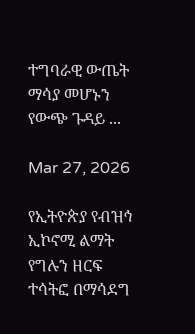ተግባራዊ ውጤት ማሳያ መሆኑን የውጭ ጉዳይ ...

Mar 27, 2026

የኢትዮጵያ የብዝኅ ኢኮኖሚ ልማት የግሉን ዘርፍ ተሳትፎ በማሳደግ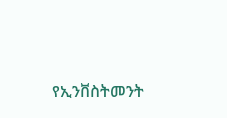የኢንቨስትመንት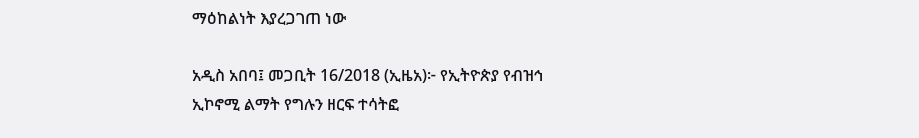ማዕከልነት እያረጋገጠ ነው

አዲስ አበባ፤ መጋቢት 16/2018 (ኢዜአ)፦ የኢትዮጵያ የብዝኅ ኢኮኖሚ ልማት የግሉን ዘርፍ ተሳትፎ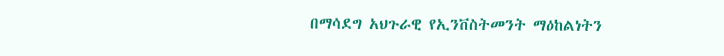በማሳደግ አህጉራዊ የኢንቨስትመንት ማዕከልነትን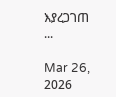እያረጋገጠ ...

Mar 26, 2026